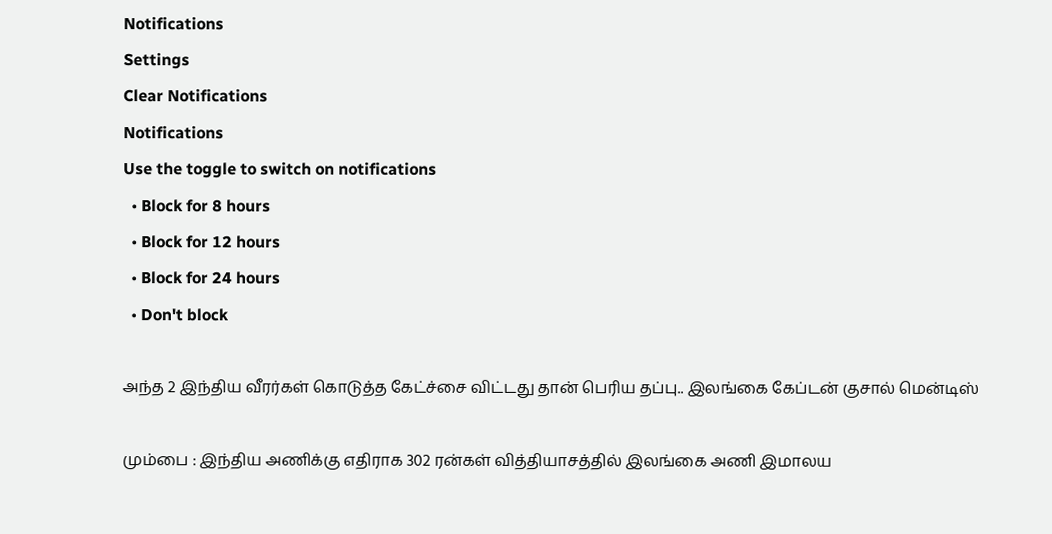Notifications
Settings
Clear Notifications
Notifications
Use the toggle to switch on notifications
  • Block for 8 hours
  • Block for 12 hours
  • Block for 24 hours
  • Don't block

அந்த 2 இந்திய வீரர்கள் கொடுத்த கேட்ச்சை விட்டது தான் பெரிய தப்பு.. இலங்கை கேப்டன் குசால் மென்டிஸ்

மும்பை : இந்திய அணிக்கு எதிராக 302 ரன்கள் வித்தியாசத்தில் இலங்கை அணி இமாலய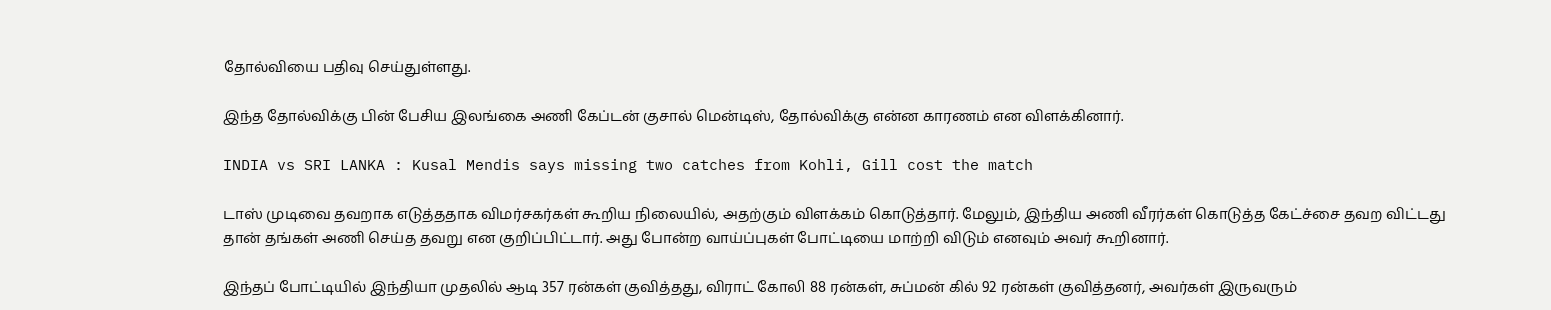தோல்வியை பதிவு செய்துள்ளது.

இந்த தோல்விக்கு பின் பேசிய இலங்கை அணி கேப்டன் குசால் மென்டிஸ், தோல்விக்கு என்ன காரணம் என விளக்கினார்.

INDIA vs SRI LANKA : Kusal Mendis says missing two catches from Kohli, Gill cost the match

டாஸ் முடிவை தவறாக எடுத்ததாக விமர்சகர்கள் கூறிய நிலையில், அதற்கும் விளக்கம் கொடுத்தார். மேலும், இந்திய அணி வீரர்கள் கொடுத்த கேட்ச்சை தவற விட்டது தான் தங்கள் அணி செய்த தவறு என குறிப்பிட்டார். அது போன்ற வாய்ப்புகள் போட்டியை மாற்றி விடும் எனவும் அவர் கூறினார்.

இந்தப் போட்டியில் இந்தியா முதலில் ஆடி 357 ரன்கள் குவித்தது, விராட் கோலி 88 ரன்கள், சுப்மன் கில் 92 ரன்கள் குவித்தனர், அவர்கள் இருவரும்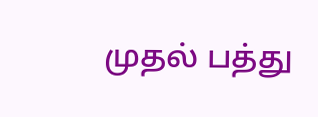முதல் பத்து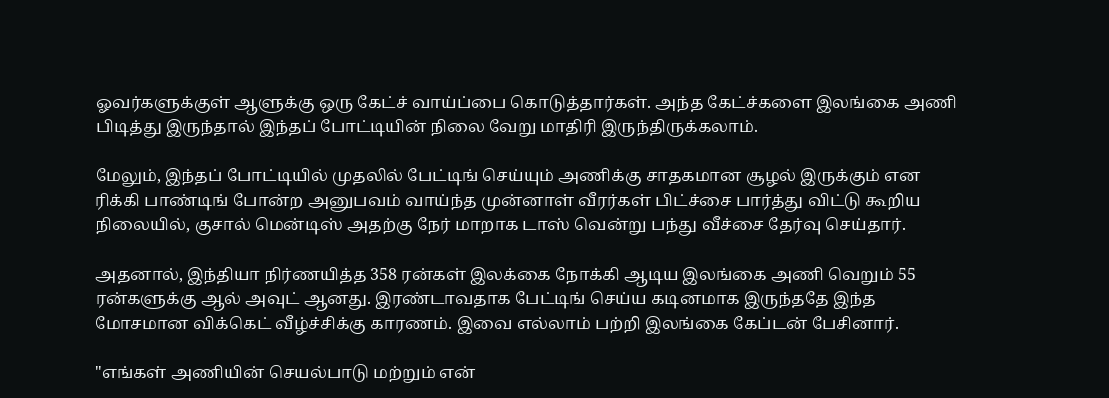ஓவர்களுக்குள் ஆளுக்கு ஒரு கேட்ச் வாய்ப்பை கொடுத்தார்கள். அந்த கேட்ச்களை இலங்கை அணி பிடித்து இருந்தால் இந்தப் போட்டியின் நிலை வேறு மாதிரி இருந்திருக்கலாம்.

மேலும், இந்தப் போட்டியில் முதலில் பேட்டிங் செய்யும் அணிக்கு சாதகமான சூழல் இருக்கும் என ரிக்கி பாண்டிங் போன்ற அனுபவம் வாய்ந்த முன்னாள் வீரர்கள் பிட்ச்சை பார்த்து விட்டு கூறிய நிலையில், குசால் மென்டிஸ் அதற்கு நேர் மாறாக டாஸ் வென்று பந்து வீச்சை தேர்வு செய்தார்.

அதனால், இந்தியா நிர்ணயித்த 358 ரன்கள் இலக்கை நோக்கி ஆடிய இலங்கை அணி வெறும் 55 ரன்களுக்கு ஆல் அவுட் ஆனது. இரண்டாவதாக பேட்டிங் செய்ய கடினமாக இருந்ததே இந்த மோசமான விக்கெட் வீழ்ச்சிக்கு காரணம். இவை எல்லாம் பற்றி இலங்கை கேப்டன் பேசினார்.

"எங்கள் அணியின் செயல்பாடு மற்றும் என்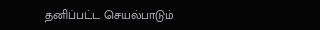தனிப்பட்ட செயல்பாடும்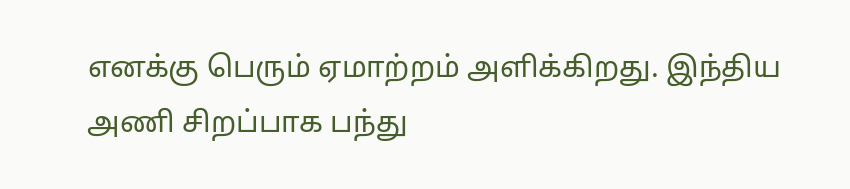எனக்கு பெரும் ஏமாற்றம் அளிக்கிறது. இந்திய அணி சிறப்பாக பந்து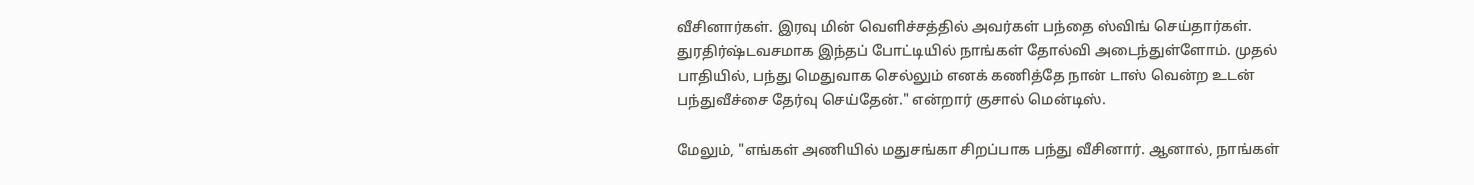வீசினார்கள். இரவு மின் வெளிச்சத்தில் அவர்கள் பந்தை ஸ்விங் செய்தார்கள். துரதிர்ஷ்டவசமாக இந்தப் போட்டியில் நாங்கள் தோல்வி அடைந்துள்ளோம். முதல் பாதியில், பந்து மெதுவாக செல்லும் எனக் கணித்தே நான் டாஸ் வென்ற உடன் பந்துவீச்சை தேர்வு செய்தேன்." என்றார் குசால் மென்டிஸ்.

மேலும், "எங்கள் அணியில் மதுசங்கா சிறப்பாக பந்து வீசினார். ஆனால், நாங்கள்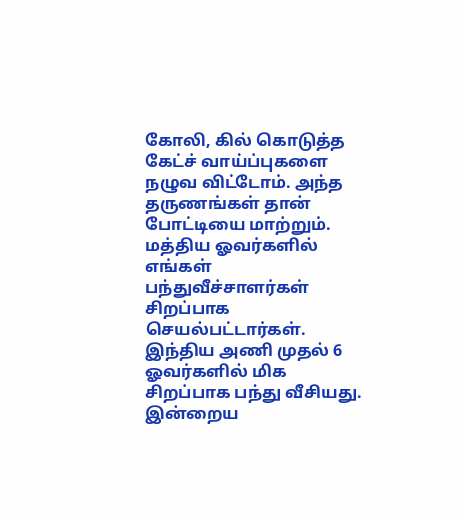கோலி, கில் கொடுத்த கேட்ச் வாய்ப்புகளை நழுவ விட்டோம். அந்த தருணங்கள் தான் போட்டியை மாற்றும். மத்திய ஓவர்களில் எங்கள் பந்துவீச்சாளர்கள் சிறப்பாக செயல்பட்டார்கள். இந்திய அணி முதல் 6 ஓவர்களில் மிக சிறப்பாக பந்து வீசியது. இன்றைய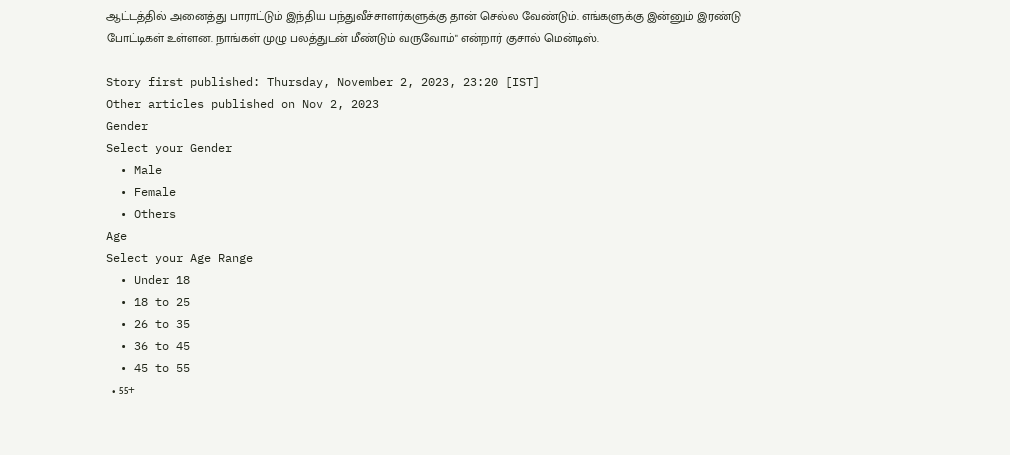ஆட்டத்தில் அனைத்து பாராட்டும் இந்திய பந்துவீச்சாளர்களுக்கு தான் செல்ல வேண்டும். எங்களுக்கு இன்னும் இரண்டு போட்டிகள் உள்ளன. நாங்கள் முழு பலத்துடன் மீண்டும் வருவோம்" என்றார் குசால் மென்டிஸ்.

Story first published: Thursday, November 2, 2023, 23:20 [IST]
Other articles published on Nov 2, 2023
Gender
Select your Gender
  • Male
  • Female
  • Others
Age
Select your Age Range
  • Under 18
  • 18 to 25
  • 26 to 35
  • 36 to 45
  • 45 to 55
  • 55+